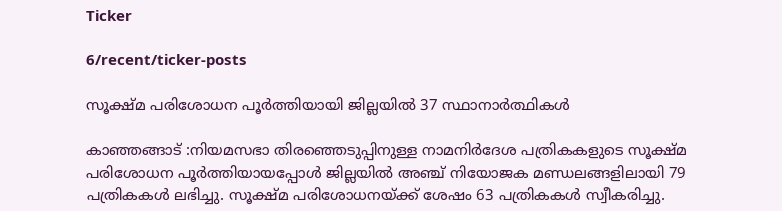Ticker

6/recent/ticker-posts

സൂക്ഷ്മ പരിശോധന പൂർത്തിയായി ജില്ലയിൽ 37 സ്ഥാനാർത്ഥികൾ

കാഞ്ഞങ്ങാട് :നിയമസഭാ തിരഞ്ഞെടുപ്പിനുള്ള നാമനിര്‍ദേശ പത്രികകളുടെ സൂക്ഷ്മ പരിശോധന പൂര്‍ത്തിയായപ്പോള്‍ ജില്ലയില്‍ അഞ്ച് നിയോജക മണ്ഡലങ്ങളിലായി 79 പത്രികകള്‍ ലഭിച്ചു. സൂക്ഷ്മ പരിശോധനയ്ക്ക് ശേഷം 63 പത്രികകള്‍ സ്വീകരിച്ചു.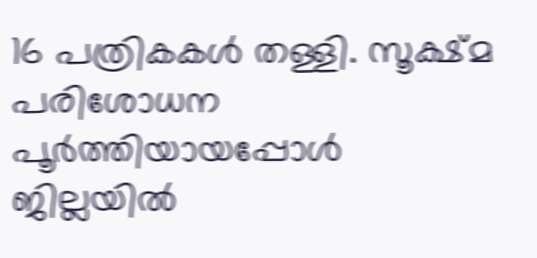16 പത്രികകള്‍ തള്ളി. സൂക്ഷ്മ പരിശോധന പൂര്‍ത്തിയായപ്പോള്‍  ജില്ലയില്‍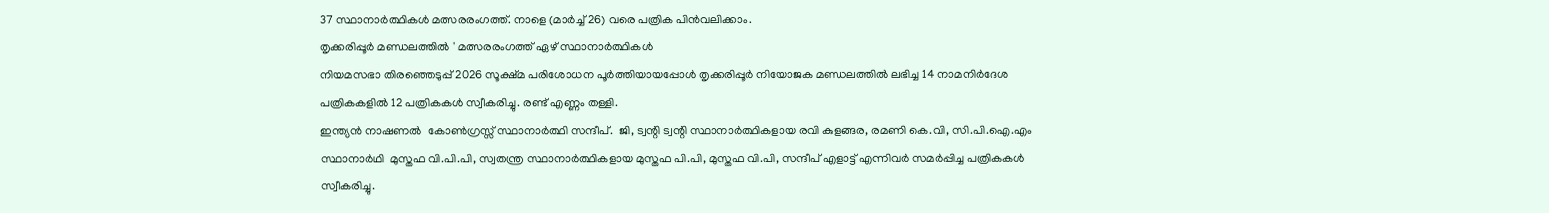37 സ്ഥാനാര്‍ത്ഥികള്‍ മത്സരരംഗത്ത്. നാളെ (മാര്‍ച്ച് 26) വരെ പത്രിക പിന്‍വലിക്കാം.
തൃക്കരിപ്പൂര്‍ മണ്ഡലത്തില്‍ ' മത്സരരംഗത്ത് ഏഴ് സ്ഥാനാര്‍ത്ഥികള്‍
നിയമസഭാ തിരഞ്ഞെടുപ്പ് 2026 സൂക്ഷ്മ പരിശോധന പൂര്‍ത്തിയായപ്പോള്‍ തൃക്കരിപ്പൂര്‍ നിയോജക മണ്ഡലത്തില്‍ ലഭിച്ച 14 നാമനിര്‍ദേശ പത്രികകളില്‍ 12 പത്രികകള്‍ സ്വീകരിച്ചു. രണ്ട് എണ്ണം തള്ളി.
ഇന്ത്യൻ നാഷണൽ  കോണ്‍ഗ്രസ്സ് സ്ഥാനാര്‍ത്ഥി സന്ദീപ്.  ജി, ട്വന്റി ട്വന്റി സ്ഥാനാര്‍ത്ഥികളായ രവി കുളങ്ങര, രമണി കെ.വി, സി.പി.ഐ.എം സ്ഥാനാര്‍ഥി  മുസ്തഫ വി.പി.പി, സ്വതന്ത്ര സ്ഥാനാര്‍ത്ഥികളായ മുസ്തഫ പി.പി, മുസ്തഫ വി.പി, സന്ദീപ് എളാട്ട് എന്നിവര്‍ സമര്‍പ്പിച്ച പത്രികകള്‍ സ്വീകരിച്ചു.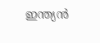ഇന്ത്യന്‍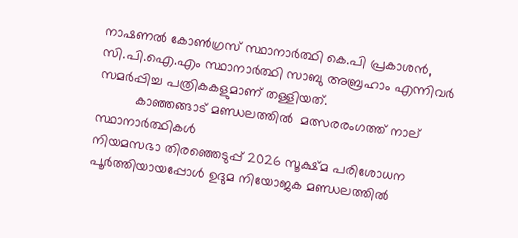നാഷണല്‍ കോണ്‍ഗ്രസ് സ്ഥാനാര്‍ത്ഥി കെ.പി പ്രകാശന്‍, സി.പി.ഐ.എം സ്ഥാനാര്‍ത്ഥി സാബു അബ്രഹാം എന്നിവര്‍ സമര്‍പ്പിച്ച പത്രികകളുമാണ് തള്ളിയത്.
          കാഞ്ഞങ്ങാട് മണ്ഡലത്തില്‍  മത്സരരംഗത്ത് നാല് സ്ഥാനാര്‍ത്ഥികള്‍
നിയമസഭാ തിരഞ്ഞെടുപ്പ് 2026 സൂക്ഷ്മ പരിശോധന പൂര്‍ത്തിയായപ്പോള്‍ ഉദുമ നിയോജക മണ്ഡലത്തില്‍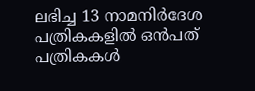ലഭിച്ച 13 നാമനിര്‍ദേശ പത്രികകളില്‍ ഒന്‍പത് പത്രികകള്‍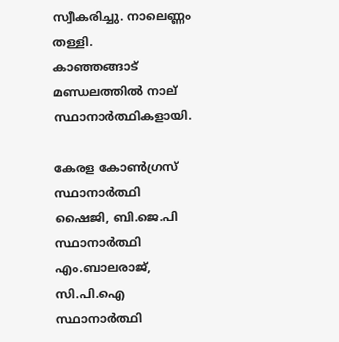സ്വീകരിച്ചു. നാലെണ്ണം തള്ളി.
കാഞ്ഞങ്ങാട് മണ്ഡലത്തില്‍ നാല് സ്ഥാനാര്‍ത്ഥികളായി.

കേരള കോണ്‍ഗ്രസ് സ്ഥാനാര്‍ത്ഥി ഷൈജി, ബി.ജെ.പി സ്ഥാനാര്‍ത്ഥി എം.ബാലരാജ്, സി.പി.ഐ സ്ഥാനാര്‍ത്ഥി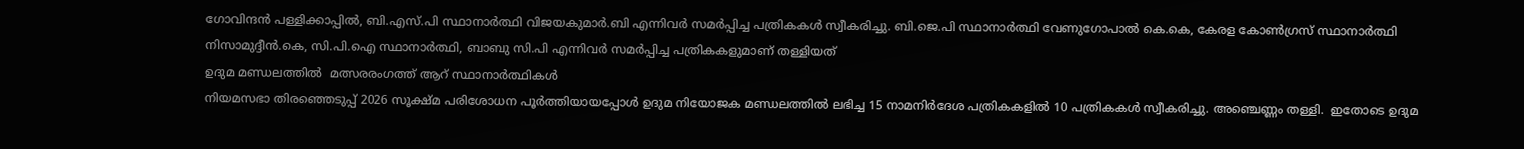ഗോവിന്ദന്‍ പള്ളിക്കാപ്പില്‍, ബി.എസ്.പി സ്ഥാനാര്‍ത്ഥി വിജയകുമാര്‍.ബി എന്നിവര്‍ സമര്‍പ്പിച്ച പത്രികകള്‍ സ്വീകരിച്ചു. ബി.ജെ.പി സ്ഥാനാര്‍ത്ഥി വേണുഗോപാല്‍ കെ.കെ, കേരള കോണ്‍ഗ്രസ് സ്ഥാനാര്‍ത്ഥി നിസാമുദ്ദീന്‍.കെ, സി.പി.ഐ സ്ഥാനാര്‍ത്ഥി, ബാബു സി.പി എന്നിവര്‍ സമര്‍പ്പിച്ച പത്രികകളുമാണ് തള്ളിയത്
ഉദുമ മണ്ഡലത്തില്‍  മത്സരരംഗത്ത് ആറ് സ്ഥാനാര്‍ത്ഥികള്‍
നിയമസഭാ തിരഞ്ഞെടുപ്പ് 2026 സൂക്ഷ്മ പരിശോധന പൂര്‍ത്തിയായപ്പോള്‍ ഉദുമ നിയോജക മണ്ഡലത്തില്‍ ലഭിച്ച 15 നാമനിര്‍ദേശ പത്രികകളില്‍ 10 പത്രികകള്‍ സ്വീകരിച്ചു. അഞ്ചെണ്ണം തള്ളി.  ഇതോടെ ഉദുമ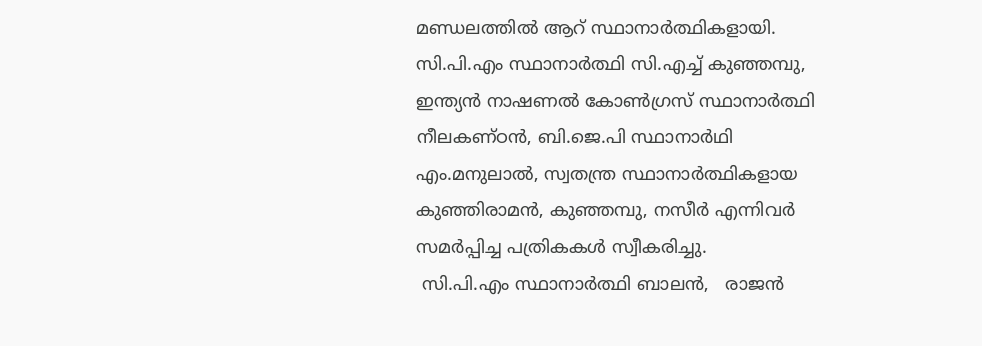മണ്ഡലത്തില്‍ ആറ് സ്ഥാനാര്‍ത്ഥികളായി.
സി.പി.എം സ്ഥാനാര്‍ത്ഥി സി.എച്ച് കുഞ്ഞമ്പു, ഇന്ത്യന്‍ നാഷണല്‍ കോണ്‍ഗ്രസ് സ്ഥാനാര്‍ത്ഥി നീലകണ്ഠന്‍, ബി.ജെ.പി സ്ഥാനാര്‍ഥി എം.മനുലാല്‍, സ്വതന്ത്ര സ്ഥാനാര്‍ത്ഥികളായ കുഞ്ഞിരാമന്‍, കുഞ്ഞമ്പു, നസീര്‍ എന്നിവര്‍ സമര്‍പ്പിച്ച പത്രികകള്‍ സ്വീകരിച്ചു.
 സി.പി.എം സ്ഥാനാര്‍ത്ഥി ബാലന്‍,   രാജൻ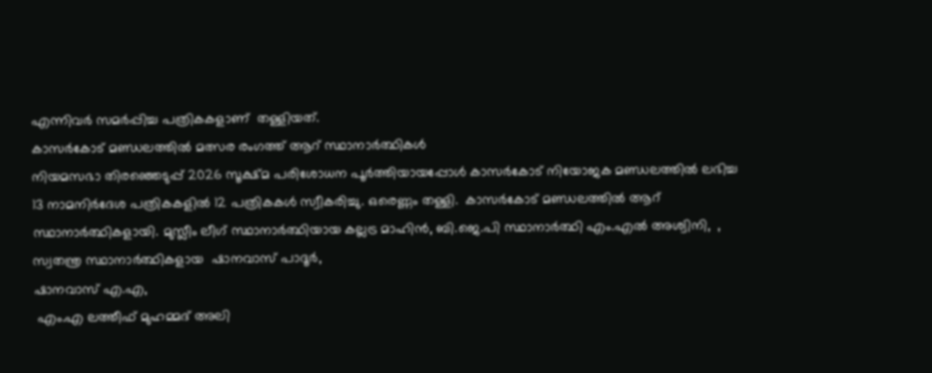എന്നിവര്‍ സമര്‍പ്പിച്ച പത്രികകളാണ്  തള്ളിയത്.
കാസര്‍കോട് മണ്ഡലത്തില്‍ മത്സര രംഗത്ത് ആറ് സ്ഥാനാര്‍ത്ഥികള്‍
നിയമസഭാ തിരഞ്ഞെടുപ്പ് 2026 സൂക്ഷ്മ പരിശോധന പൂര്‍ത്തിയായപ്പോള്‍ കാസര്‍കോട് നിയോജക മണ്ഡലത്തില്‍ ലഭിച്ച 13 നാമനിര്‍ദേശ പത്രികകളില്‍ 12 പത്രികകള്‍ സ്വീകരിച്ചു. ഒരെണ്ണം തള്ളി.  കാസര്‍കോട് മണ്ഡലത്തില്‍ ആറ് സ്ഥാനാര്‍ത്ഥികളായി. മുസ്ലീം ലീഗ് സ്ഥാനാര്‍ത്ഥിയായ കല്ലട്ര മാഹിന്‍, ബി.ജെ.പി സ്ഥാനാര്‍ത്ഥി എം.എല്‍ അശ്വിനി,  , സ്വതന്ത്ര സ്ഥാനാര്‍ത്ഥികളായ  ഷാനവാസ് പാദൂര്‍,
ഷാനവാസ് എ.എ,
 എം.എ ലത്തീഫ് മുഹമ്മദ് അലി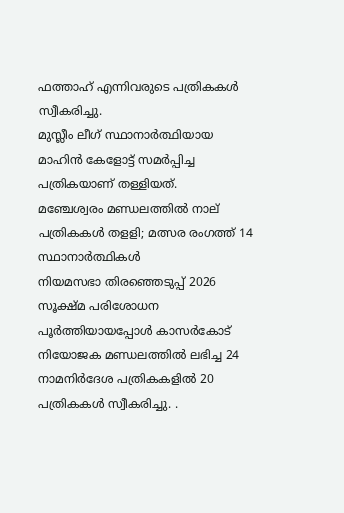ഫത്താഹ് എന്നിവരുടെ പത്രികകള്‍ സ്വീകരിച്ചു.
മുസ്ലീം ലീഗ് സ്ഥാനാര്‍ത്ഥിയായ മാഹിന്‍ കേളോട്ട് സമര്‍പ്പിച്ച പത്രികയാണ് തള്ളിയത്.
മഞ്ചേശ്വരം മണ്ഡലത്തില്‍ നാല് പത്രികകള്‍ തളളി; മത്സര രംഗത്ത് 14 സ്ഥാനാര്‍ത്ഥികള്‍
നിയമസഭാ തിരഞ്ഞെടുപ്പ് 2026 സൂക്ഷ്മ പരിശോധന പൂര്‍ത്തിയായപ്പോള്‍ കാസര്‍കോട് നിയോജക മണ്ഡലത്തില്‍ ലഭിച്ച 24 നാമനിര്‍ദേശ പത്രികകളില്‍ 20 പത്രികകള്‍ സ്വീകരിച്ചു. .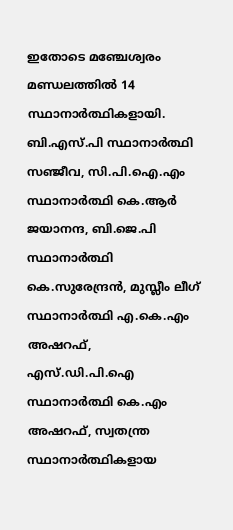ഇതോടെ മഞ്ചേശ്വരം മണ്ഡലത്തില്‍ 14 സ്ഥാനാര്‍ത്ഥികളായി.
ബി.എസ്.പി സ്ഥാനാര്‍ത്ഥി സഞ്ജീവ, സി.പി.ഐ.എം സ്ഥാനാര്‍ത്ഥി കെ.ആര്‍ ജയാനന്ദ, ബി.ജെ.പി സ്ഥാനാര്‍ത്ഥി കെ.സുരേന്ദ്രന്‍, മുസ്ലീം ലീഗ് സ്ഥാനാര്‍ത്ഥി എ.കെ.എം അഷറഫ്, എസ്.ഡി.പി.ഐ സ്ഥാനാര്‍ത്ഥി കെ.എം അഷറഫ്, സ്വതന്ത്ര സ്ഥാനാര്‍ത്ഥികളായ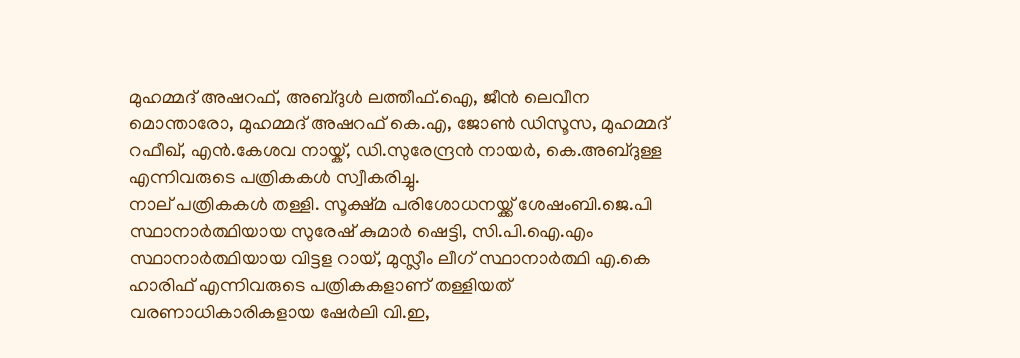മുഹമ്മദ് അഷറഫ്, അബ്ദുള്‍ ലത്തീഫ്.ഐ, ജീന്‍ ലെവീന മൊന്താരോ, മുഹമ്മദ് അഷറഫ് കെ.എ, ജോണ്‍ ഡിസൂസ, മുഹമ്മദ് റഫീഖ്, എന്‍.കേശവ നായ്ക്, ഡി.സുരേന്ദ്രന്‍ നായര്‍, കെ.അബ്ദുള്ള എന്നിവരുടെ പത്രികകള്‍ സ്വീകരിച്ചു.
നാല് പത്രികകള്‍ തള്ളി. സൂക്ഷ്മ പരിശോധനയ്ക്ക് ശേഷംബി.ജെ.പി സ്ഥാനാര്‍ത്ഥിയായ സുരേഷ് കുമാര്‍ ഷെട്ടി, സി.പി.ഐ.എം സ്ഥാനാര്‍ത്ഥിയായ വിട്ടള റായ്, മുസ്ലീം ലീഗ് സ്ഥാനാര്‍ത്ഥി എ.കെ ഹാരിഫ് എന്നിവരുടെ പത്രികകളാണ് തള്ളിയത്
വരണാധികാരികളായ ഷേര്‍ലി വി.ഇ,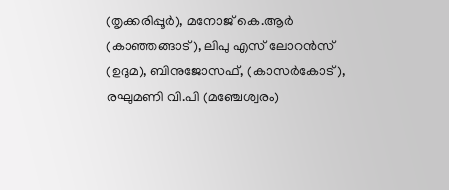(തൃക്കരിപ്പൂര്‍), മനോജ് കെ.ആര്‍ (കാഞ്ഞങ്ങാട്), ലിപു എസ് ലോറന്‍സ് (ഉദുമ), ബിനുജോസഫ്, (കാസര്‍കോട്), രഘുമണി വി.പി (മഞ്ചേശ്വരം)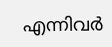എന്നിവർ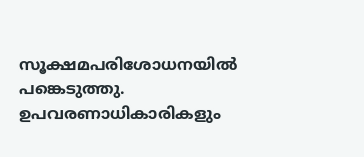സൂക്ഷമപരിശോധനയിൽ പങ്കെടുത്തു.  ഉപവരണാധികാരികളും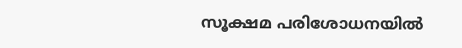സൂക്ഷമ പരിശോധനയിൽ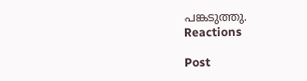പങ്കടുത്തു.
Reactions

Post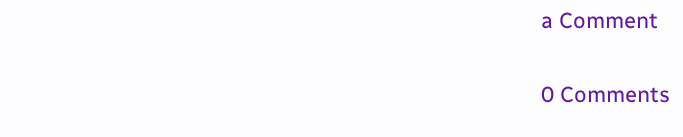a Comment

0 Comments